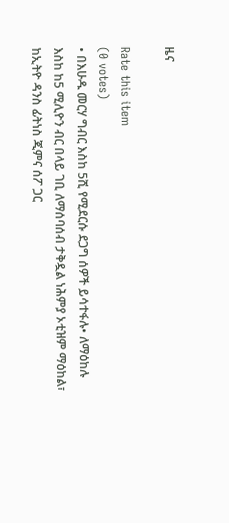ዜና

Rate this item
(0 votes)
• በእሁዱ መርሃ ግብር እስከ 5ሺ የሚደርሱ ደጋግ ሰዎች ይሳተፋሉ• ለማዕከሉ እስከ ከ5 ሚሊዮን ብር በላይ ገቢ ለማሰባሰብ ታቅዷል ነሕምያ ኦቲዝም ማዕከል፣ ከኢትዮ ዳንስ ፊትነስ ጂምና ሰፖ ጋር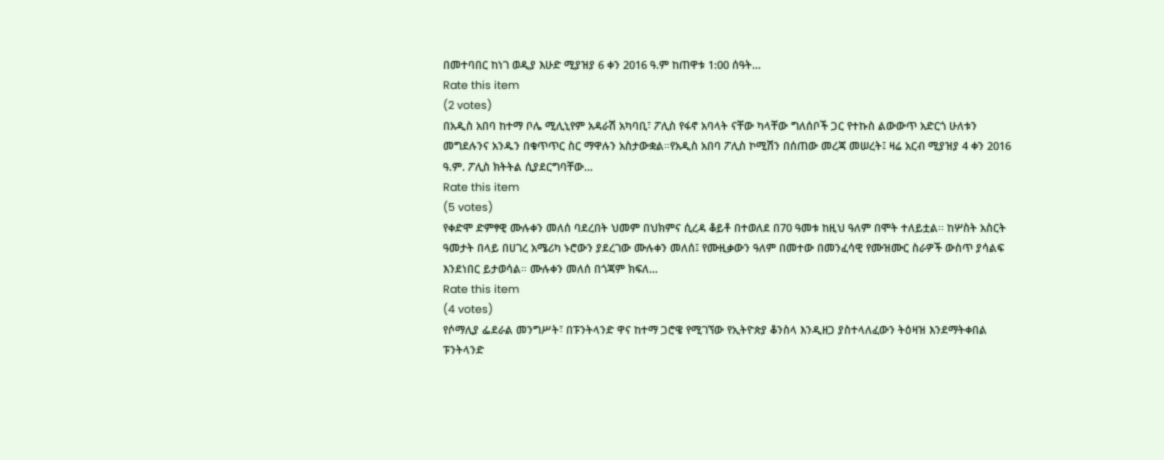በመተባበር ከነገ ወዲያ እሁድ ሚያዝያ 6 ቀን 2016 ዓ.ም ከጠዋቱ 1:00 ሰዓት…
Rate this item
(2 votes)
በአዲስ አበባ ከተማ ቦሌ ሚሊኒየም አዳራሽ አካባቢ፣ ፖሊስ የፋኖ አባላት ናቸው ካላቸው ግለሰቦች ጋር የተኩስ ልውውጥ አድርጎ ሁለቱን መግደሉንና አንዱን በቁጥጥር ስር ማዋሉን አስታውቋል።የአዲስ አበባ ፖሊስ ኮሚሽን በሰጠው መረጃ መሠረት፤ ዛሬ አርብ ሚያዝያ 4 ቀን 2016 ዓ.ም. ፖሊስ ክትትል ሲያደርግባቸው…
Rate this item
(5 votes)
የቀድሞ ድምፃዊ ሙሉቀን መለሰ ባደረበት ህመም በህክምና ሲረዳ ቆይቶ በተወለደ በ70 ዓመቱ ከዚህ ዓለም በሞት ተለይቷል፡፡ ከሦስት አስርት ዓመታት በላይ በሀገረ አሜሪካ ኑሮውን ያደረገው ሙሉቀን መለሰ፤ የሙዚቃውን ዓለም በመተው በመንፈሳዊ የሙዝሙር ስራዎች ውስጥ ያሳልፍ እንደነበር ይታወሳል። ሙሉቀን መለሰ በጎጃም ክፍለ…
Rate this item
(4 votes)
የሶማሊያ ፌደራል መንግሥት፣ በፑንትላንድ ዋና ከተማ ጋሮዌ የሚገኘው የኢትዮጵያ ቆንስላ እንዲዘጋ ያስተላለፈውን ትዕዛዝ እንደማትቀበል ፑንትላንድ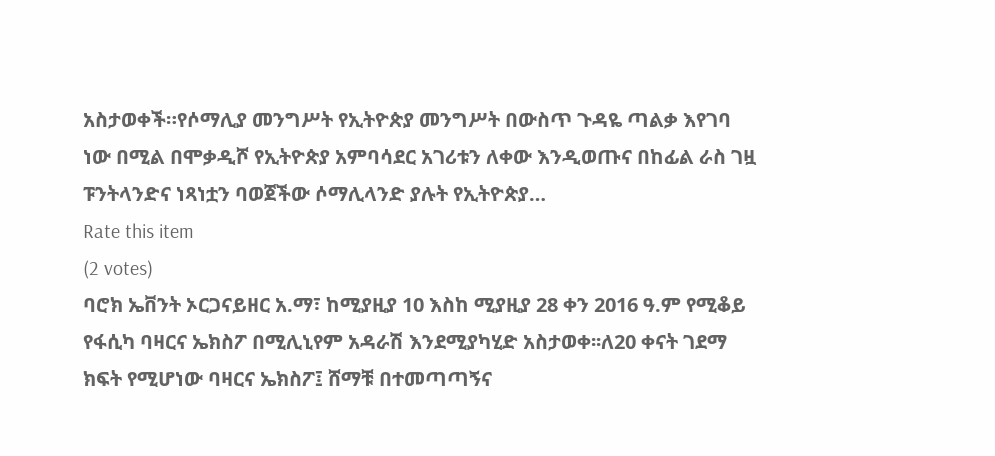አስታወቀች።የሶማሊያ መንግሥት የኢትዮጵያ መንግሥት በውስጥ ጉዳዬ ጣልቃ እየገባ ነው በሚል በሞቃዲሾ የኢትዮጵያ አምባሳደር አገሪቱን ለቀው እንዲወጡና በከፊል ራስ ገዟ ፑንትላንድና ነጻነቷን ባወጀችው ሶማሊላንድ ያሉት የኢትዮጵያ…
Rate this item
(2 votes)
ባሮክ ኤቨንት ኦርጋናይዘር አ.ማ፣ ከሚያዚያ 10 እስከ ሚያዚያ 28 ቀን 2016 ዓ.ም የሚቆይ የፋሲካ ባዛርና ኤክስፖ በሚሊኒየም አዳራሽ እንደሚያካሂድ አስታወቀ፡፡ለ20 ቀናት ገደማ ክፍት የሚሆነው ባዛርና ኤክስፖ፤ ሸማቹ በተመጣጣኝና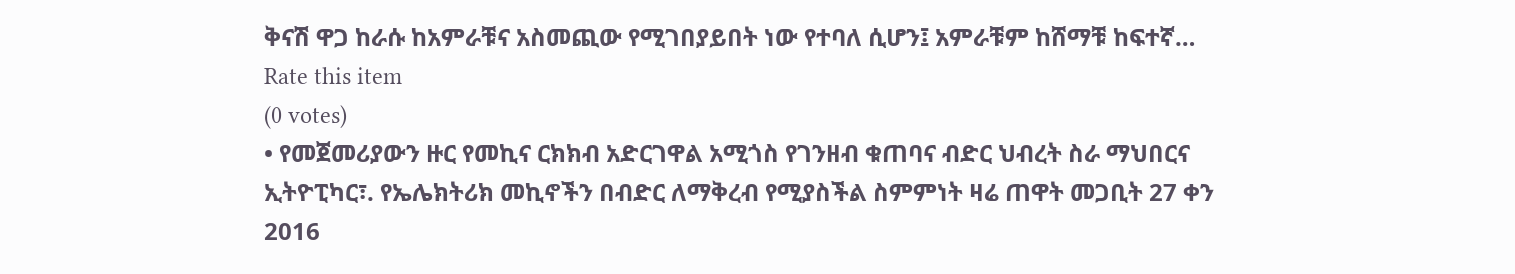ቅናሽ ዋጋ ከራሱ ከአምራቹና አስመጪው የሚገበያይበት ነው የተባለ ሲሆን፤ አምራቹም ከሸማቹ ከፍተኛ…
Rate this item
(0 votes)
• የመጀመሪያውን ዙር የመኪና ርክክብ አድርገዋል አሚጎስ የገንዘብ ቁጠባና ብድር ህብረት ስራ ማህበርና ኢትዮፒካር፣. የኤሌክትሪክ መኪኖችን በብድር ለማቅረብ የሚያስችል ስምምነት ዛሬ ጠዋት መጋቢት 27 ቀን 2016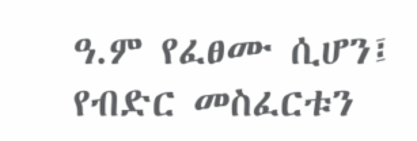ዓ.ም የፈፀሙ ሲሆን፤ የብድር መስፈርቱን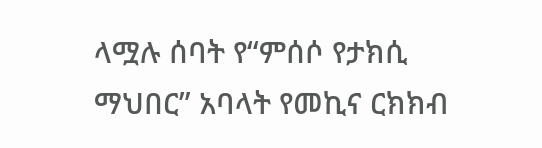ላሟሉ ሰባት የ“ምሰሶ የታክሲ ማህበር” አባላት የመኪና ርክክብ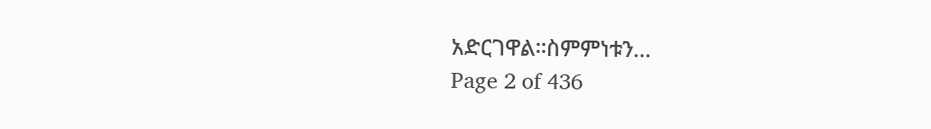አድርገዋል።ስምምነቱን…
Page 2 of 436